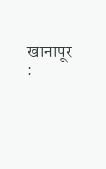खानापूर :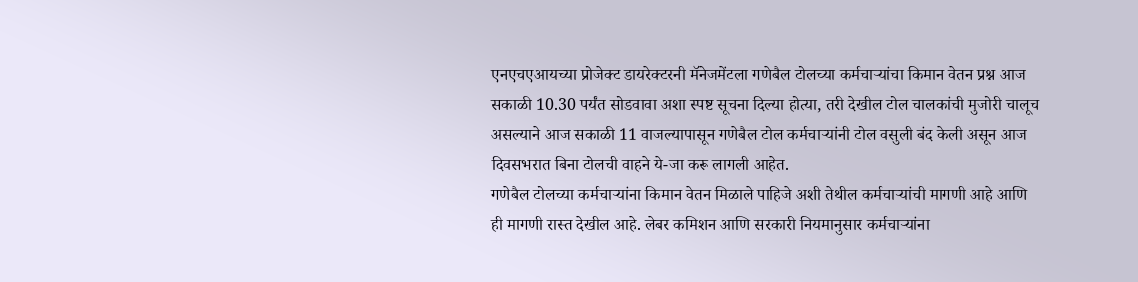एनएचएआयच्या प्रोजेक्ट डायरेक्टरनी मॅनेजमेंटला गणेबैल टोलच्या कर्मचाऱ्यांचा किमान वेतन प्रश्न आज सकाळी 10.30 पर्यंत सोडवावा अशा स्पष्ट सूचना दिल्या होत्या, तरी देखील टोल चालकांची मुजोरी चालूच असल्याने आज सकाळी 11 वाजल्यापासून गणेबैल टोल कर्मचाऱ्यांनी टोल वसुली बंद केली असून आज दिवसभरात बिना टोलची वाहने ये-जा करू लागली आहेत.
गणेबैल टोलच्या कर्मचाऱ्यांना किमान वेतन मिळाले पाहिजे अशी तेथील कर्मचाऱ्यांची मागणी आहे आणि ही मागणी रास्त देखील आहे. लेबर कमिशन आणि सरकारी नियमानुसार कर्मचाऱ्यांना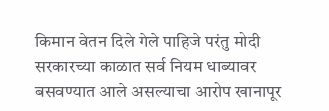किमान वेतन दिले गेले पाहिजे परंतु मोदी सरकारच्या काळात सर्व नियम धाब्यावर बसवण्यात आले असल्याचा आरोप खानापूर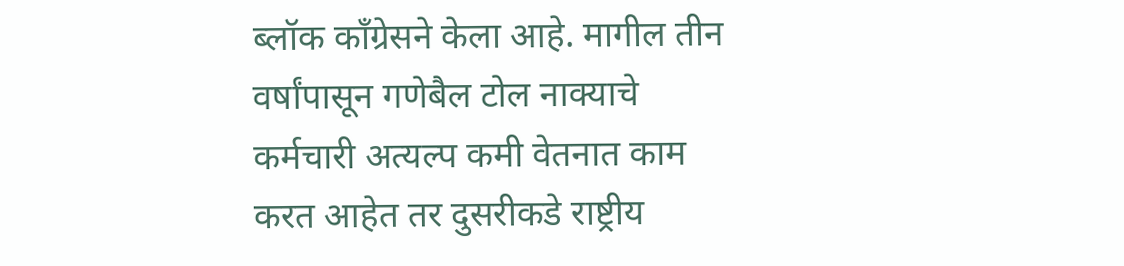ब्लॉक काँग्रेसने केला आहे. मागील तीन वर्षांपासून गणेबैल टोल नाक्याचे कर्मचारी अत्यल्प कमी वेतनात काम करत आहेत तर दुसरीकडे राष्ट्रीय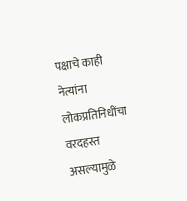पक्षाचे काही नेत्यांना लोकप्रतिनिधींचा वरदहस्त असल्यामुळे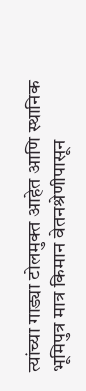त्यांच्या गाड्या टोलमुक्त आहेत आणि स्थानिक भूमिपुत्र मात्र किमान वेतनश्रेणीपासून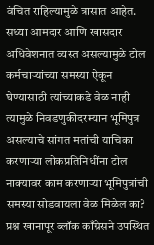वंचित राहिल्यामुळे त्रासात आहेत. सध्या आमदार आणि खासदार अधिवेशनात व्यस्त असल्यामुळे टोल कर्मचाऱ्यांच्या समस्या ऐकून घेण्यासाठी त्यांच्याकडे वेळ नाही त्यामुळे निवडणुकीदरम्यान भूमिपुत्र असल्याचे सांगत मतांची याचिका करणाऱ्या लोकप्रतिनिधींना टोल नाक्यावर काम करणाऱ्या भूमिपुत्रांची समस्या सोडवायला वेळ मिळेल का? प्रश्न खानापूर ब्लॉक काँग्रेसने उपस्थित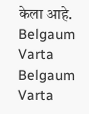केला आहे.
Belgaum Varta Belgaum Varta